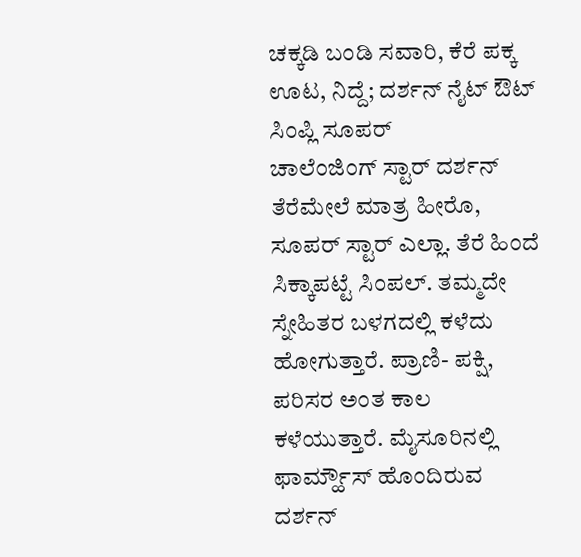ಚಕ್ಕಡಿ ಬಂಡಿ ಸವಾರಿ, ಕೆರೆ ಪಕ್ಕ ಊಟ, ನಿದ್ದೆ; ದರ್ಶನ್ ನೈಟ್ ಔಟ್ ಸಿಂಪ್ಲಿ ಸೂಪರ್
ಚಾಲೆಂಜಿಂಗ್ ಸ್ಟಾರ್ ದರ್ಶನ್ ತೆರೆಮೇಲೆ ಮಾತ್ರ ಹೀರೊ, ಸೂಪರ್ ಸ್ಟಾರ್ ಎಲ್ಲಾ. ತೆರೆ ಹಿಂದೆ ಸಿಕ್ಕಾಪಟ್ಟೆ ಸಿಂಪಲ್. ತಮ್ಮದೇ ಸ್ನೇಹಿತರ ಬಳಗದಲ್ಲಿ ಕಳೆದು ಹೋಗುತ್ತಾರೆ. ಪ್ರಾಣಿ- ಪಕ್ಷಿ, ಪರಿಸರ ಅಂತ ಕಾಲ ಕಳೆಯುತ್ತಾರೆ. ಮೈಸೂರಿನಲ್ಲಿ ಫಾರ್ಮ್ಹೌಸ್ ಹೊಂದಿರುವ ದರ್ಶನ್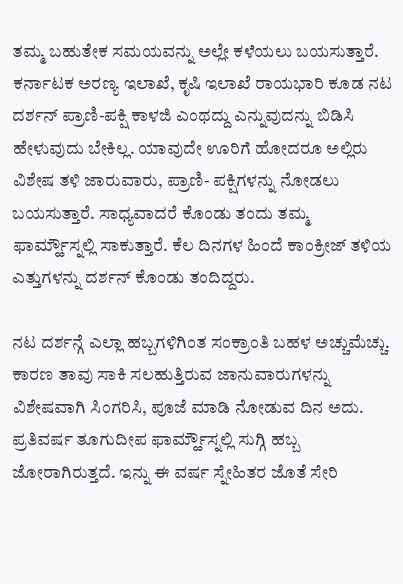ತಮ್ಮ ಬಹುತೇಕ ಸಮಯವನ್ನು ಅಲ್ಲೇ ಕಳೆಯಲು ಬಯಸುತ್ತಾರೆ.
ಕರ್ನಾಟಕ ಅರಣ್ಯ ಇಲಾಖೆ, ಕೃಷಿ ಇಲಾಖೆ ರಾಯಭಾರಿ ಕೂಡ ನಟ ದರ್ಶನ್ ಪ್ರಾಣಿ-ಪಕ್ಷಿ ಕಾಳಜಿ ಎಂಥದ್ದು ಎನ್ನುವುದನ್ನು ಬಿಡಿಸಿ ಹೇಳುವುದು ಬೇಕಿಲ್ಲ. ಯಾವುದೇ ಊರಿಗೆ ಹೋದರೂ ಅಲ್ಲಿರು ವಿಶೇಷ ತಳಿ ಜಾರುವಾರು, ಪ್ರಾಣಿ- ಪಕ್ಷಿಗಳನ್ನು ನೋಡಲು ಬಯಸುತ್ತಾರೆ. ಸಾಧ್ಯವಾದರೆ ಕೊಂಡು ತಂದು ತಮ್ಮ ಫಾರ್ಮ್ಹೌಸ್ನಲ್ಲಿ ಸಾಕುತ್ತಾರೆ. ಕೆಲ ದಿನಗಳ ಹಿಂದೆ ಕಾಂಕ್ರೀಜ್ ತಳಿಯ ಎತ್ತುಗಳನ್ನು ದರ್ಶನ್ ಕೊಂಡು ತಂದಿದ್ದರು.

ನಟ ದರ್ಶನ್ಗೆ ಎಲ್ಲಾ ಹಬ್ಬಗಳಿಗಿಂತ ಸಂಕ್ರಾಂತಿ ಬಹಳ ಅಚ್ಚುಮೆಚ್ಚು. ಕಾರಣ ತಾವು ಸಾಕಿ ಸಲಹುತ್ತಿರುವ ಜಾನುವಾರುಗಳನ್ನು ವಿಶೇಷವಾಗಿ ಸಿಂಗರಿಸಿ, ಪೂಜೆ ಮಾಡಿ ನೋಡುವ ದಿನ ಅದು. ಪ್ರತಿವರ್ಷ ತೂಗುದೀಪ ಫಾರ್ಮ್ಹೌಸ್ನಲ್ಲಿ ಸುಗ್ಗಿ ಹಬ್ಬ ಜೋರಾಗಿರುತ್ತದೆ. ಇನ್ನು ಈ ವರ್ಷ ಸ್ನೇಹಿತರ ಜೊತೆ ಸೇರಿ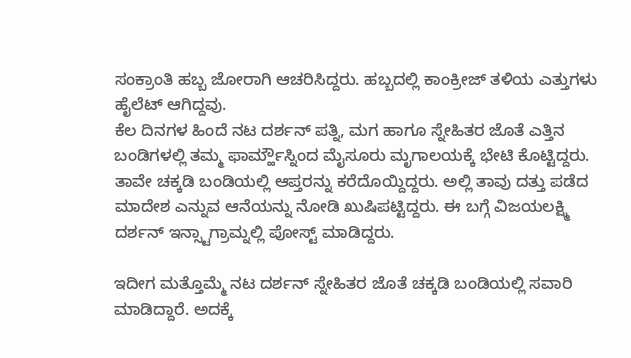ಸಂಕ್ರಾಂತಿ ಹಬ್ಬ ಜೋರಾಗಿ ಆಚರಿಸಿದ್ದರು. ಹಬ್ಬದಲ್ಲಿ ಕಾಂಕ್ರೀಜ್ ತಳಿಯ ಎತ್ತುಗಳು ಹೈಲೆಟ್ ಆಗಿದ್ದವು.
ಕೆಲ ದಿನಗಳ ಹಿಂದೆ ನಟ ದರ್ಶನ್ ಪತ್ನಿ, ಮಗ ಹಾಗೂ ಸ್ನೇಹಿತರ ಜೊತೆ ಎತ್ತಿನ ಬಂಡಿಗಳಲ್ಲಿ ತಮ್ಮ ಫಾರ್ಮ್ಹೌಸ್ನಿಂದ ಮೈಸೂರು ಮೃಗಾಲಯಕ್ಕೆ ಭೇಟಿ ಕೊಟ್ಟಿದ್ದರು. ತಾವೇ ಚಕ್ಕಡಿ ಬಂಡಿಯಲ್ಲಿ ಆಪ್ತರನ್ನು ಕರೆದೊಯ್ದಿದ್ದರು. ಅಲ್ಲಿ ತಾವು ದತ್ತು ಪಡೆದ ಮಾದೇಶ ಎನ್ನುವ ಆನೆಯನ್ನು ನೋಡಿ ಖುಷಿಪಟ್ಟಿದ್ದರು. ಈ ಬಗ್ಗೆ ವಿಜಯಲಕ್ಷ್ಮಿ ದರ್ಶನ್ ಇನ್ಸ್ಟಾಗ್ರಾಮ್ನಲ್ಲಿ ಪೋಸ್ಟ್ ಮಾಡಿದ್ದರು.

ಇದೀಗ ಮತ್ತೊಮ್ಮೆ ನಟ ದರ್ಶನ್ ಸ್ನೇಹಿತರ ಜೊತೆ ಚಕ್ಕಡಿ ಬಂಡಿಯಲ್ಲಿ ಸವಾರಿ ಮಾಡಿದ್ದಾರೆ. ಅದಕ್ಕೆ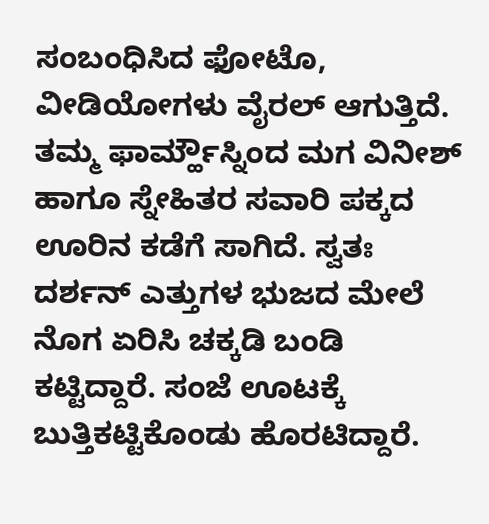ಸಂಬಂಧಿಸಿದ ಫೋಟೊ, ವೀಡಿಯೋಗಳು ವೈರಲ್ ಆಗುತ್ತಿದೆ. ತಮ್ಮ ಫಾರ್ಮ್ಹೌಸ್ನಿಂದ ಮಗ ವಿನೀಶ್ ಹಾಗೂ ಸ್ನೇಹಿತರ ಸವಾರಿ ಪಕ್ಕದ ಊರಿನ ಕಡೆಗೆ ಸಾಗಿದೆ. ಸ್ವತಃ ದರ್ಶನ್ ಎತ್ತುಗಳ ಭುಜದ ಮೇಲೆ ನೊಗ ಏರಿಸಿ ಚಕ್ಕಡಿ ಬಂಡಿ ಕಟ್ಟಿದ್ದಾರೆ. ಸಂಜೆ ಊಟಕ್ಕೆ ಬುತ್ತಿಕಟ್ಟಿಕೊಂಡು ಹೊರಟಿದ್ದಾರೆ.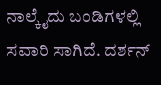ನಾಲ್ಕೈದು ಬಂಡಿಗಳಲ್ಲಿ ಸವಾರಿ ಸಾಗಿದೆ. ದರ್ಶನ್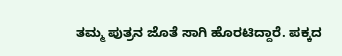ತಮ್ಮ ಪುತ್ರನ ಜೊತೆ ಸಾಗಿ ಹೊರಟಿದ್ದಾರೆ. ಪಕ್ಕದ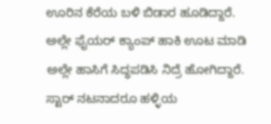ಊರಿನ ಕೆರೆಯ ಬಳಿ ಬಿಡಾರ ಹೂಡಿದ್ದಾರೆ. ಅಲ್ಲೇ ಫೈಯರ್ ಕ್ಯಾಂಪ್ ಹಾಕಿ ಊಟ ಮಾಡಿ ಅಲ್ಲೇ ಹಾಸಿಗೆ ಸಿದ್ಧಪಡಿಸಿ ನಿದ್ರೆ ಹೋಗಿದ್ದಾರೆ. ಸ್ಟಾರ್ ನಟನಾದರೂ ಹಳ್ಳಿಯ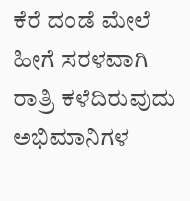ಕೆರೆ ದಂಡೆ ಮೇಲೆ ಹೀಗೆ ಸರಳವಾಗಿ ರಾತ್ರಿ ಕಳೆದಿರುವುದು ಅಭಿಮಾನಿಗಳ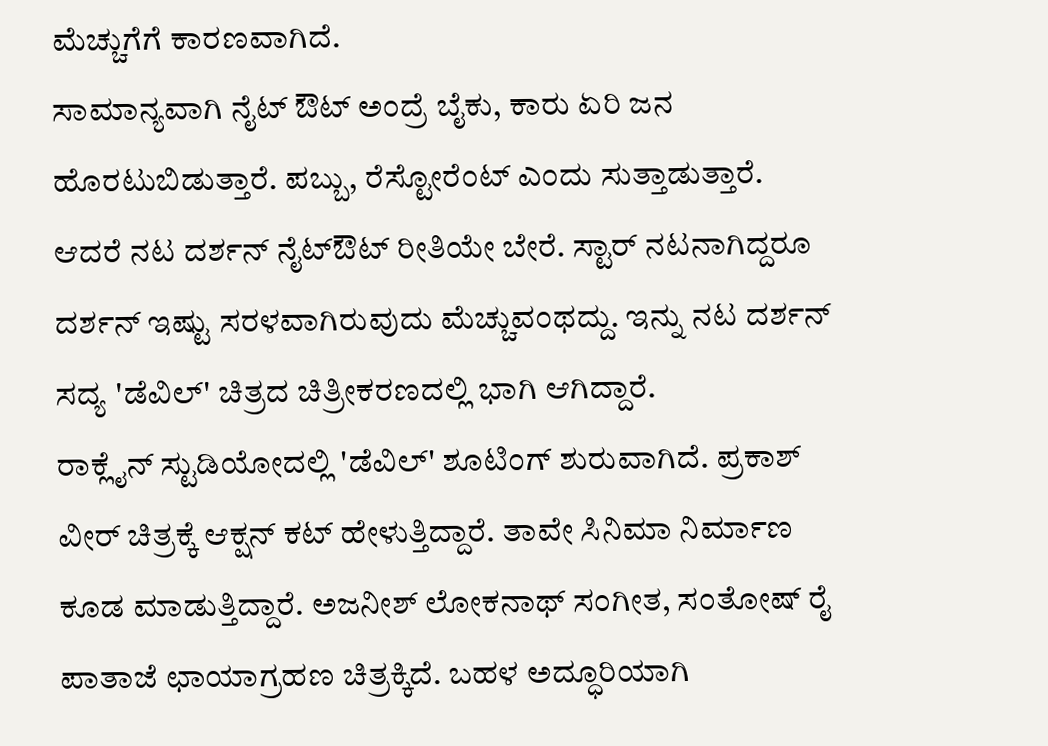ಮೆಚ್ಚುಗೆಗೆ ಕಾರಣವಾಗಿದೆ.
ಸಾಮಾನ್ಯವಾಗಿ ನೈಟ್ ಔಟ್ ಅಂದ್ರೆ ಬೈಕು, ಕಾರು ಏರಿ ಜನ ಹೊರಟುಬಿಡುತ್ತಾರೆ. ಪಬ್ಬು, ರೆಸ್ಟೋರೆಂಟ್ ಎಂದು ಸುತ್ತಾಡುತ್ತಾರೆ. ಆದರೆ ನಟ ದರ್ಶನ್ ನೈಟ್ಔಟ್ ರೀತಿಯೇ ಬೇರೆ. ಸ್ಟಾರ್ ನಟನಾಗಿದ್ದರೂ ದರ್ಶನ್ ಇಷ್ಟು ಸರಳವಾಗಿರುವುದು ಮೆಚ್ಚುವಂಥದ್ದು. ಇನ್ನು ನಟ ದರ್ಶನ್ ಸದ್ಯ 'ಡೆವಿಲ್' ಚಿತ್ರದ ಚಿತ್ರೀಕರಣದಲ್ಲಿ ಭಾಗಿ ಆಗಿದ್ದಾರೆ.
ರಾಕ್ಲೈನ್ ಸ್ಟುಡಿಯೋದಲ್ಲಿ 'ಡೆವಿಲ್' ಶೂಟಿಂಗ್ ಶುರುವಾಗಿದೆ. ಪ್ರಕಾಶ್ ವೀರ್ ಚಿತ್ರಕ್ಕೆ ಆಕ್ಷನ್ ಕಟ್ ಹೇಳುತ್ತಿದ್ದಾರೆ. ತಾವೇ ಸಿನಿಮಾ ನಿರ್ಮಾಣ ಕೂಡ ಮಾಡುತ್ತಿದ್ದಾರೆ. ಅಜನೀಶ್ ಲೋಕನಾಥ್ ಸಂಗೀತ, ಸಂತೋಷ್ ರೈ ಪಾತಾಜೆ ಛಾಯಾಗ್ರಹಣ ಚಿತ್ರಕ್ಕಿದೆ. ಬಹಳ ಅದ್ಧೂರಿಯಾಗಿ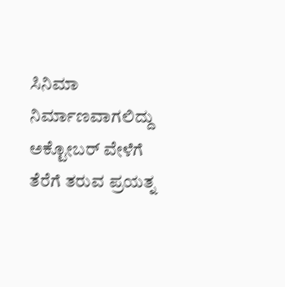ಸಿನಿಮಾ ನಿರ್ಮಾಣವಾಗಲಿದ್ದು ಅಕ್ಟೋಬರ್ ವೇಳೆಗೆ ತೆರೆಗೆ ತರುವ ಪ್ರಯತ್ನ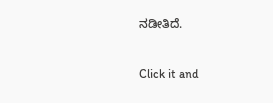ನಡೀತಿದೆ.


Click it and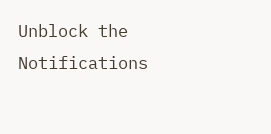Unblock the Notifications